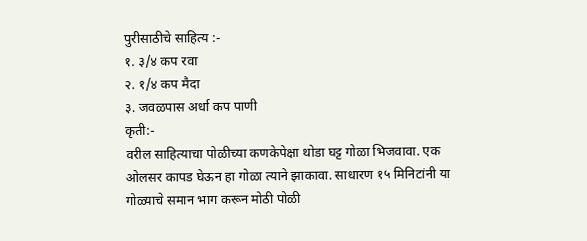पुरीसाठीचे साहित्य :-
१. ३/४ कप रवा
२. १/४ कप मैदा
३. जवळपास अर्धा कप पाणी
कृती:-
वरील साहित्याचा पोळीच्या कणकेपेक्षा थोडा घट्ट गोळा भिजवावा. एक ओलसर कापड घेऊन हा गोळा त्याने झाकावा. साधारण १५ मिनिटांनी या गोळ्याचे समान भाग करून मोठी पोळी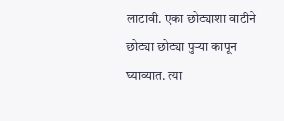लाटावी. एका छोट्याशा वाटीने छोट्या छोट्या पुऱ्या कापून घ्याव्यात. त्या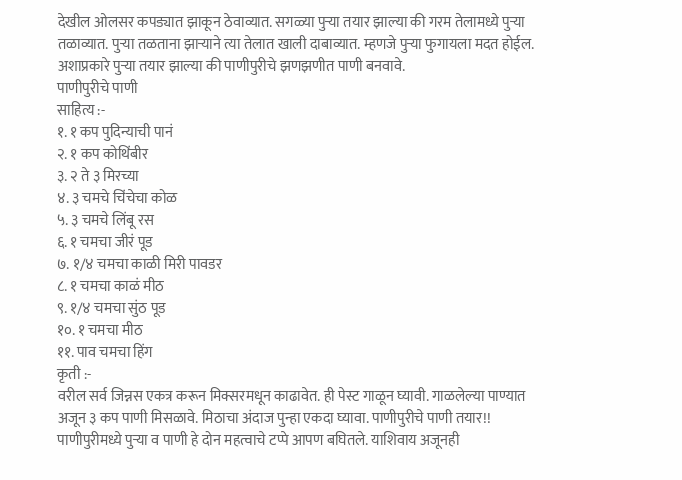देखील ओलसर कपड्यात झाकून ठेवाव्यात. सगळ्या पुऱ्या तयार झाल्या की गरम तेलामध्ये पुऱ्या तळाव्यात. पुऱ्या तळताना झाऱ्याने त्या तेलात खाली दाबाव्यात. म्हणजे पुऱ्या फुगायला मदत होईल.
अशाप्रकारे पुऱ्या तयार झाल्या की पाणीपुरीचे झणझणीत पाणी बनवावे.
पाणीपुरीचे पाणी
साहित्य :-
१. १ कप पुदिन्याची पानं
२. १ कप कोथिंबीर
३. २ ते ३ मिरच्या
४. ३ चमचे चिंचेचा कोळ
५. ३ चमचे लिंबू रस
६. १ चमचा जीरं पूड
७. १/४ चमचा काळी मिरी पावडर
८. १ चमचा काळं मीठ
९. १/४ चमचा सुंठ पूड
१०. १ चमचा मीठ
११. पाव चमचा हिंग
कृती :-
वरील सर्व जिन्नस एकत्र करून मिक्सरमधून काढावेत. ही पेस्ट गाळून घ्यावी. गाळलेल्या पाण्यात अजून ३ कप पाणी मिसळावे. मिठाचा अंदाज पुन्हा एकदा घ्यावा. पाणीपुरीचे पाणी तयार!!
पाणीपुरीमध्ये पुऱ्या व पाणी हे दोन महत्वाचे टप्पे आपण बघितले. याशिवाय अजूनही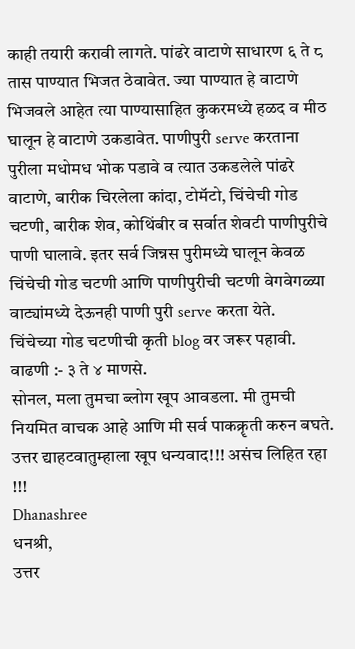काही तयारी करावी लागते. पांढरे वाटाणे साधारण ६ ते ८ तास पाण्यात भिजत ठेवावेत. ज्या पाण्यात हे वाटाणे भिजवले आहेत त्या पाण्यासाहित कुकरमध्ये हळद व मीठ घालून हे वाटाणे उकडावेत. पाणीपुरी serve करताना पुरीला मधोमध भोक पडावे व त्यात उकडलेले पांढरे वाटाणे, बारीक चिरलेला कांदा, टोमॅटो, चिंचेची गोड चटणी, बारीक शेव, कोथिंबीर व सर्वात शेवटी पाणीपुरीचे पाणी घालावे. इतर सर्व जिन्नस पुरीमध्ये घालून केवळ चिंचेची गोड चटणी आणि पाणीपुरीची चटणी वेगवेगळ्या वाट्यांमध्ये देऊनही पाणी पुरी serve करता येते.
चिंचेच्या गोड चटणीची कृती blog वर जरूर पहावी.
वाढणी :- ३ ते ४ माणसे.
सोनल, मला तुमचा ब्लोग खूप आवडला. मी तुमची नियमित वाचक आहे आणि मी सर्व पाकक्रॄती करुन बघते.
उत्तर द्याहटवातुम्हाला खूप धन्यवाद!!! असंच लिहित रहा !!!
Dhanashree
धनश्री,
उत्तर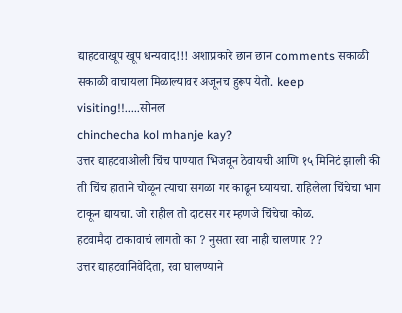द्याहटवाखूप खूप धन्यवाद!!! अशाप्रकारे छान छान comments सकाळी सकाळी वाचायला मिळाल्यावर अजूनच हुरूप येतो. keep visiting!!.....सोनल
chinchecha kol mhanje kay?
उत्तर द्याहटवाओली चिंच पाण्यात भिजवून ठेवायची आणि १५ मिनिटं झाली की ती चिंच हाताने चोळून त्याचा सगळा गर काढून घ्यायचा. राहिलेला चिंचेचा भाग टाकून द्यायचा. जो राहील तो दाटसर गर म्हणजे चिंचेचा कोळ.
हटवामैदा टाकावाचं लागतो का ? नुसता रवा नाही चालणार ??
उत्तर द्याहटवानिवेदिता, रवा घालण्याने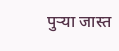पुऱ्या जास्त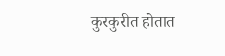कुरकुरीत होतात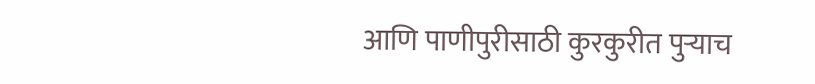आणि पाणीपुरीसाठी कुरकुरीत पुऱ्याच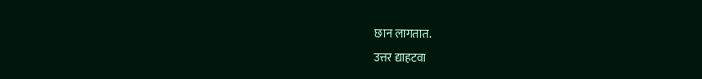छान लागतात.
उत्तर द्याहटवा